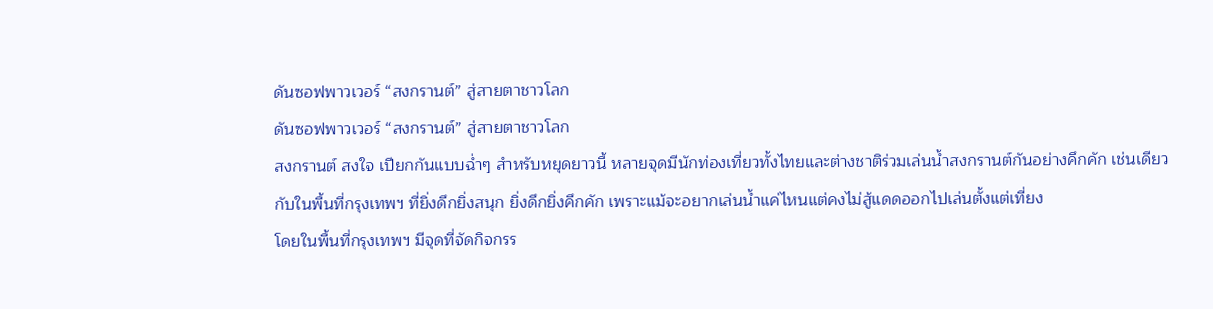ดันซอฟพาวเวอร์ “สงกรานต์” สู่สายตาชาวโลก
ดันซอฟพาวเวอร์ “สงกรานต์” สู่สายตาชาวโลก
สงกรานต์ สงใจ เปียกกันแบบฉ่ำๆ สำหรับหยุดยาวนี้ หลายจุดมีนักท่องเที่ยวทั้งไทยและต่างชาติร่วมเล่นน้ำสงกรานต์กันอย่างคึกคัก เช่นเดียวกับในพื้นที่กรุงเทพฯ ที่ยิ่งดึกยิ่งสนุก ยิ่งดึกยิ่งคึกคัก เพราะแม้จะอยากเล่นน้ำแค่ไหนแต่คงไม่สู้แดดออกไปเล่นตั้งแต่เที่ยง
โดยในพื้นที่กรุงเทพฯ มีจุดที่จัดกิจกรร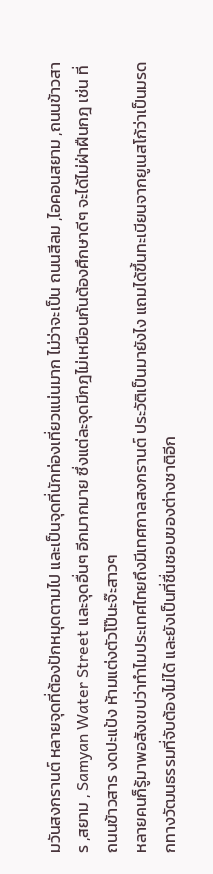มวันสงกรานต์ หลายจุดที่ต้องปักหมุดตามไป และเป็นจุดที่นักท่องเที่ยวแน่นมาก ไม่ว่าจะเป็น ถนนสีลม ,ไอคอนสยาม ,ถนนข้าวสาร ,สยาม , Samyan Water Street และจุดอื่นๆ อีกมากมาย ซึ่งแต่ละจุดมีกฎไม่เหมือนกันต้องศึกษาดีๆ จะได้ไม่ฝ่าฝืนกฎ เช่น ที่ถนนข้าวสาร งดปะแป้ง ห้ามแต่งตัวโป๊นะจ๊ะสาวๆ
หลายคนก็รู้มาพอสังเขปว่าทำไมประเทศไทยถึงมีเทศกาลสงกรานต์ ประวัติเป็นมายังไง แถมได้ขึ้นทะเบียนจากยูเนสโก้ว่าเป็นมรดกทางวัฒนธรรมที่จับต้องไม่ได้ และยังเป็นที่ชื่นชอบของต่างชาติอีก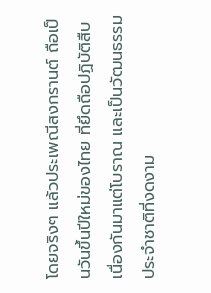โดยจริงๆ แล้วประเพณีสงกรานต์ ถือเป็นวันขึ้นปีใหม่ของไทย ที่ยึดถือปฏิบัติสืบเนื่องกันมาแต่โบราณ และเป็นวัฒนธรรมประจำชาติที่งดงาม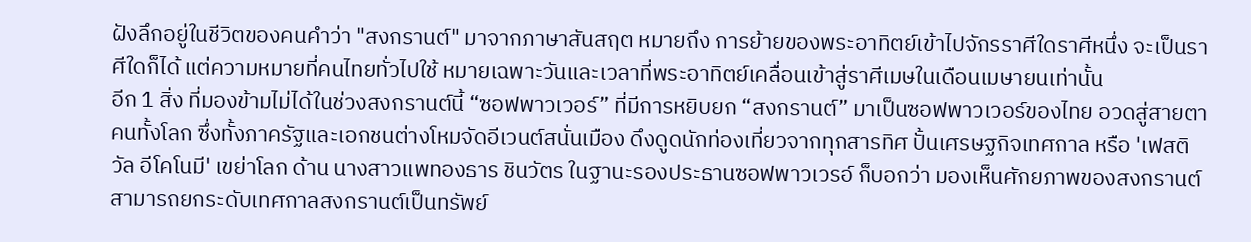ฝังลึกอยู่ในชีวิตของคนคำว่า "สงกรานต์" มาจากภาษาสันสฤต หมายถึง การย้ายของพระอาทิตย์เข้าไปจักรราศีใดราศีหนึ่ง จะเป็นราศีใดก็ได้ แต่ความหมายที่คนไทยทั่วไปใช้ หมายเฉพาะวันและเวลาที่พระอาทิตย์เคลื่อนเข้าสู่ราศีเมษในเดือนเมษายนเท่านั้น
อีก 1 สิ่ง ที่มองข้ามไม่ได้ในช่วงสงกรานต์นี้ “ซอฟพาวเวอร์” ที่มีการหยิบยก “สงกรานต์” มาเป็นซอฟพาวเวอร์ของไทย อวดสู่สายตาคนทั้งโลก ซึ่งทั้งภาครัฐและเอกชนต่างโหมจัดอีเวนต์สนั่นเมือง ดึงดูดนักท่องเที่ยวจากทุกสารทิศ ปั้นเศรษฐกิจเทศกาล หรือ 'เฟสติวัล อีโคโนมี' เขย่าโลก ด้าน นางสาวแพทองธาร ชินวัตร ในฐานะรองประธานซอฟพาวเวรอ์ ก็บอกว่า มองเห็นศักยภาพของสงกรานต์ สามารถยกระดับเทศกาลสงกรานต์เป็นทรัพย์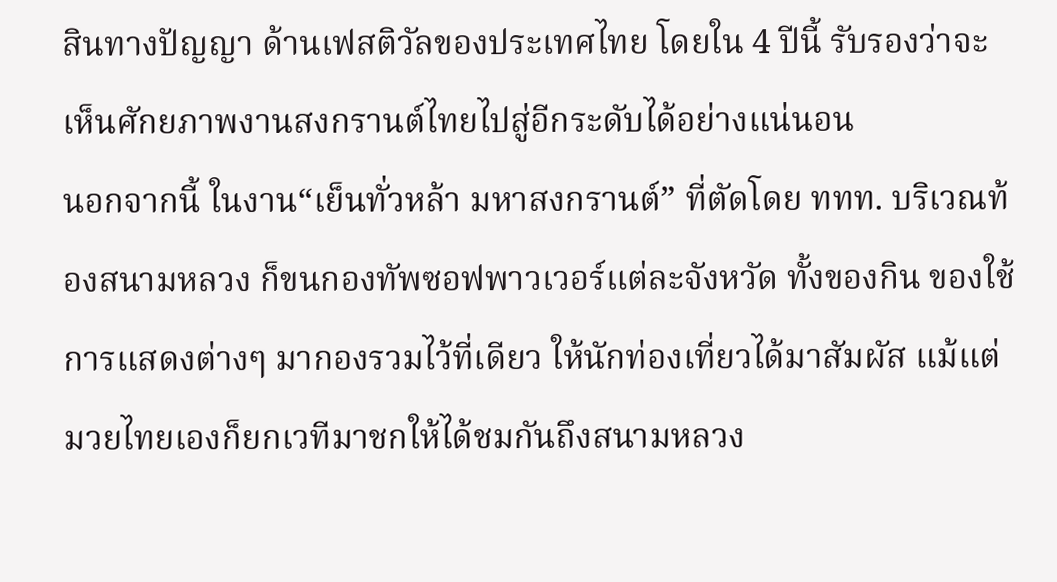สินทางปัญญา ด้านเฟสติวัลของประเทศไทย โดยใน 4 ปีนี้ รับรองว่าจะเห็นศักยภาพงานสงกรานต์ไทยไปสู่อีกระดับได้อย่างแน่นอน
นอกจากนี้ ในงาน“เย็นทั่วหล้า มหาสงกรานต์” ที่ตัดโดย ททท. บริเวณท้องสนามหลวง ก็ขนกองทัพซอฟพาวเวอร์แต่ละจังหวัด ทั้งของกิน ของใช้ การแสดงต่างๆ มากองรวมไว้ที่เดียว ให้นักท่องเที่ยวได้มาสัมผัส แม้แต่มวยไทยเองก็ยกเวทีมาชกให้ได้ชมกันถึงสนามหลวง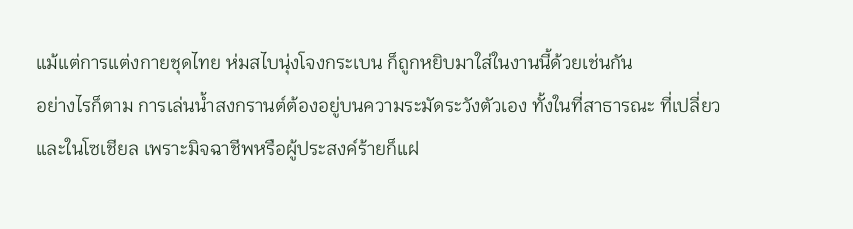แม้แต่การแต่งกายชุดไทย ห่มสไบนุ่งโจงกระเบน ก็ถูกหยิบมาใส่ในงานนี้ด้วยเช่นกัน
อย่างไรก็ตาม การเล่นน้ำสงกรานต์ต้องอยู่บนความระมัดระวังตัวเอง ทั้งในที่สาธารณะ ที่เปลี่ยว และในโซเชียล เพราะมิจฉาชีพหรือผู้ประสงค์ร้ายก็แฝ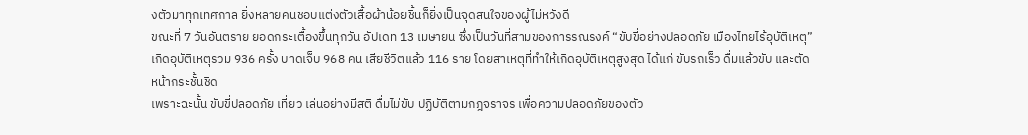งตัวมาทุกเทศกาล ยิ่งหลายคนชอบแต่งตัวเสื้อผ้าน้อยชิ้นก็ยิ่งเป็นจุดสนใจของผู้ไม่หวังดี
ขณะที่ 7 วันอันตราย ยอดกระเตื้องขึ้นทุกวัน อัปเดท 13 เมษายน ซึ่งเป็นวันที่สามของการรณรงค์ “ขับขี่อย่างปลอดภัย เมืองไทยไร้อุบัติเหตุ” เกิดอุบัติเหตุรวม 936 ครั้ง บาดเจ็บ 968 คน เสียชีวิตแล้ว 116 ราย โดยสาเหตุที่ทำให้เกิดอุบัติเหตุสูงสุด ได้แก่ ขับรถเร็ว ดื่มแล้วขับ และตัดหน้ากระชั้นชิด
เพราะฉะนั้น ขับขี่ปลอดภัย เที่ยว เล่นอย่างมีสติ ดื่มไม่ขับ ปฏิบัติตามกฎจราจร เพื่อความปลอดภัยของตัว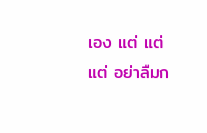เอง แต่ แต่ แต่ อย่าลืมก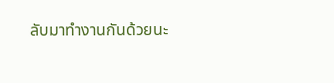ลับมาทำงานกันด้วยนะ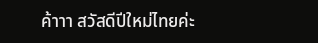ค้าาา สวัสดีปีใหม่ไทยค่ะ